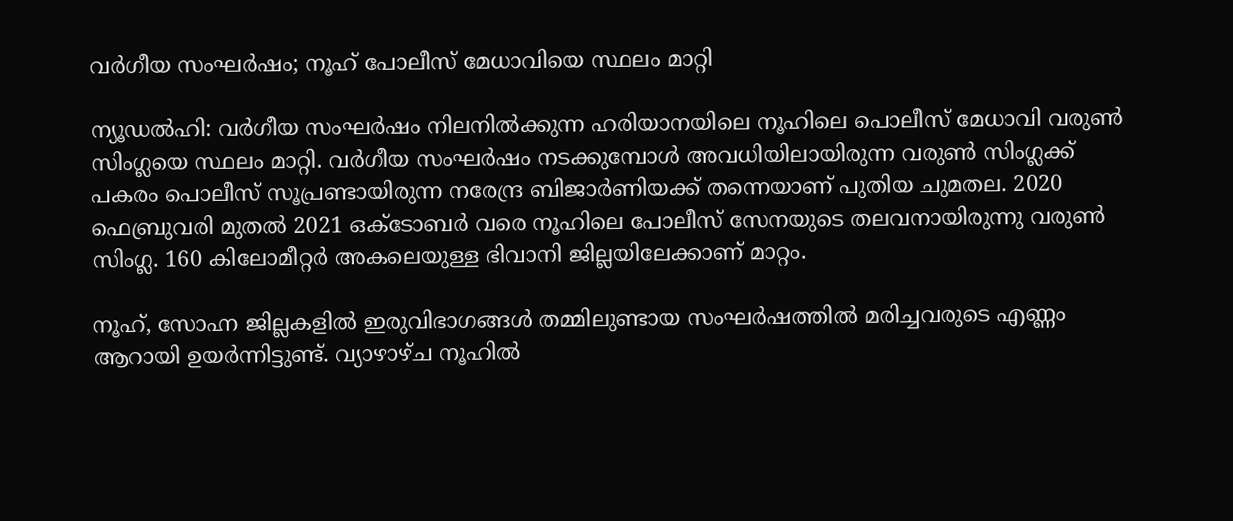വർഗീയ സംഘർഷം; നൂഹ് പോലീസ് മേധാവിയെ സ്ഥലം മാറ്റി

ന്യൂഡൽഹി: വർഗീയ സംഘർഷം നിലനിൽക്കുന്ന ഹരിയാനയിലെ നൂഹിലെ പൊലീസ് മേധാവി വരുൺ സിംഗ്ലയെ സ്ഥലം മാറ്റി. വർഗീയ സംഘർഷം നടക്കുമ്പോൾ അവധിയിലായിരുന്ന വരുൺ സിംഗ്ലക്ക് പകരം പൊലീസ് സൂപ്രണ്ടായിരുന്ന നരേന്ദ്ര ബിജാർണിയക്ക് തന്നെയാണ് പുതിയ ചുമതല. 2020 ഫെബ്രുവരി മുതൽ 2021 ഒക്ടോബർ വരെ നൂഹിലെ പോലീസ് സേനയുടെ തലവനായിരുന്നു വരുൺ സിംഗ്ല. 160 കിലോമീറ്റർ അകലെയുള്ള ഭിവാനി ജില്ലയിലേക്കാണ് മാറ്റം.

നൂഹ്, സോഹ്ന ജില്ലകളിൽ ഇരുവിഭാഗങ്ങൾ തമ്മിലുണ്ടായ സംഘർഷത്തിൽ മരിച്ചവരുടെ എണ്ണം ആറായി ഉയർന്നിട്ടുണ്ട്. വ്യാഴാഴ്ച നൂഹിൽ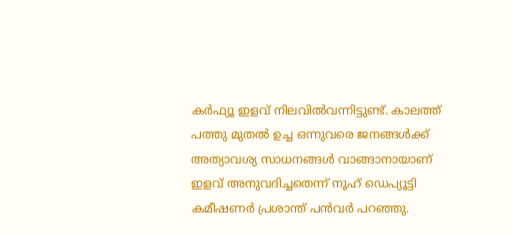കർഫ്യൂ ഇളവ് നിലവിൽവന്നിട്ടുണ്ട്. കാലത്ത് പത്തു മുതൽ ഉച്ച ഒന്നുവരെ ജനങ്ങൾക്ക് അത്യാവശ്യ സാധനങ്ങൾ വാങ്ങാനായാണ് ഇളവ് അനുവദിച്ചതെന്ന് നൂഹ് ഡെപ്യൂട്ടി കമീഷണർ പ്രശാന്ത് പൻവർ പറഞ്ഞു.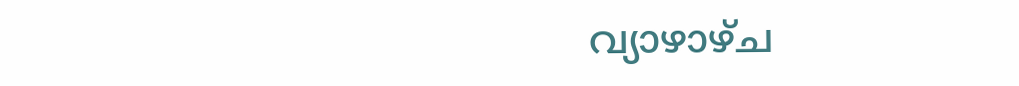വ്യാഴാഴ്ച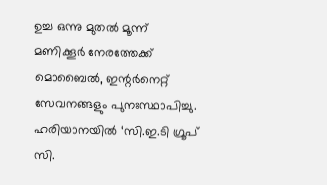ഉച്ച ഒന്നു മുതൽ മൂന്ന് മണിക്കൂർ നേരത്തേക്ക് മൊബൈൽ, ഇന്റർനെറ്റ് സേവനങ്ങളും പുനഃസ്ഥാപിച്ചു. ഹരിയാനയിൽ ‘സി.ഇ.ടി ഗ്രൂപ് സി.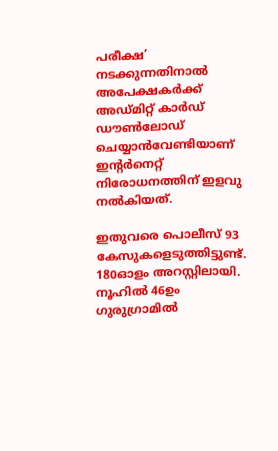പരീക്ഷ’ നടക്കുന്നതിനാൽ അപേക്ഷകർക്ക് അഡ്മിറ്റ് കാർഡ് ഡൗൺലോഡ് ചെയ്യാൻവേണ്ടിയാണ് ഇന്റർനെറ്റ് നിരോധനത്തിന് ഇളവു നൽകിയത്.

ഇതുവരെ പൊലീസ് 93 കേസുകളെടുത്തിട്ടുണ്ട്. 180ഓളം അറസ്റ്റിലായി. നൂഹിൽ 46ഉം ഗുരുഗ്രാമിൽ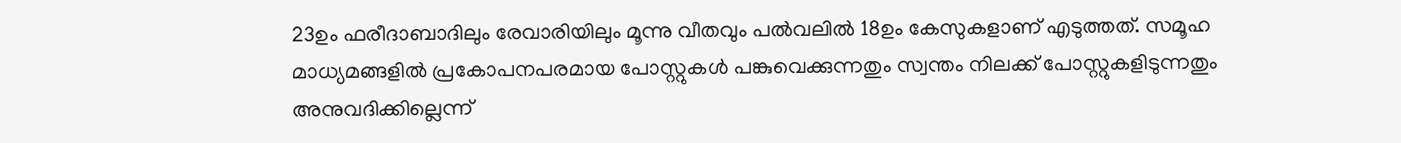23ഉം ഫരീദാബാദിലും രേവാരിയിലും മൂന്നു വീതവും പൽവലിൽ 18ഉം കേസുകളാണ് എടുത്തത്. സമൂഹ മാധ്യമങ്ങളിൽ പ്രകോപനപരമായ പോസ്റ്റുകൾ പങ്കുവെക്കുന്നതും സ്വന്തം നിലക്ക് പോസ്റ്റുകളിടുന്നതും അനുവദിക്കില്ലെന്ന്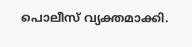പൊലീസ് വ്യക്തമാക്കി.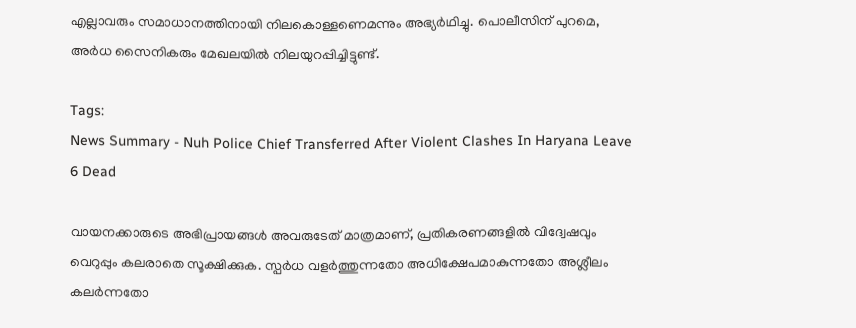എല്ലാവരും സമാധാനത്തിനായി നിലകൊള്ളണെമന്നും അഭ്യർഥിച്ചു. പൊലീസിന് പുറമെ, അർധ സൈനികരും മേഖലയിൽ നിലയുറപ്പിച്ചിട്ടുണ്ട്.

Tags:
News Summary - Nuh Police Chief Transferred After Violent Clashes In Haryana Leave 6 Dead

വായനക്കാരുടെ അഭിപ്രായങ്ങള്‍ അവരുടേത് മാത്രമാണ്, പ്രതികരണങ്ങളിൽ വിദ്വേഷവും വെറുപ്പും കലരാതെ സൂക്ഷിക്കുക. സ്പർധ വളർത്തുന്നതോ അധിക്ഷേപമാകുന്നതോ അശ്ലീലം കലർന്നതോ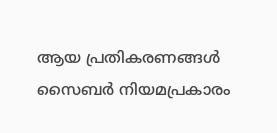ആയ പ്രതികരണങ്ങൾ സൈബർ നിയമപ്രകാരം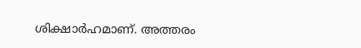ശിക്ഷാർഹമാണ്. അത്തരം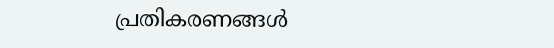പ്രതികരണങ്ങൾ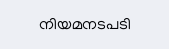നിയമനടപടി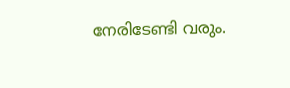നേരിടേണ്ടി വരും.